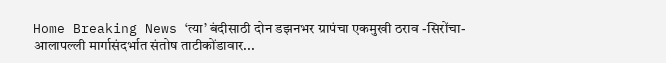Home Breaking News ‘त्या’ बंदीसाठी दोन डझनभर ग्रापंचा एकमुखी ठराव -सिरोंचा-आलापल्ली मार्गासंदर्भात संतोष ताटीकोंडावार...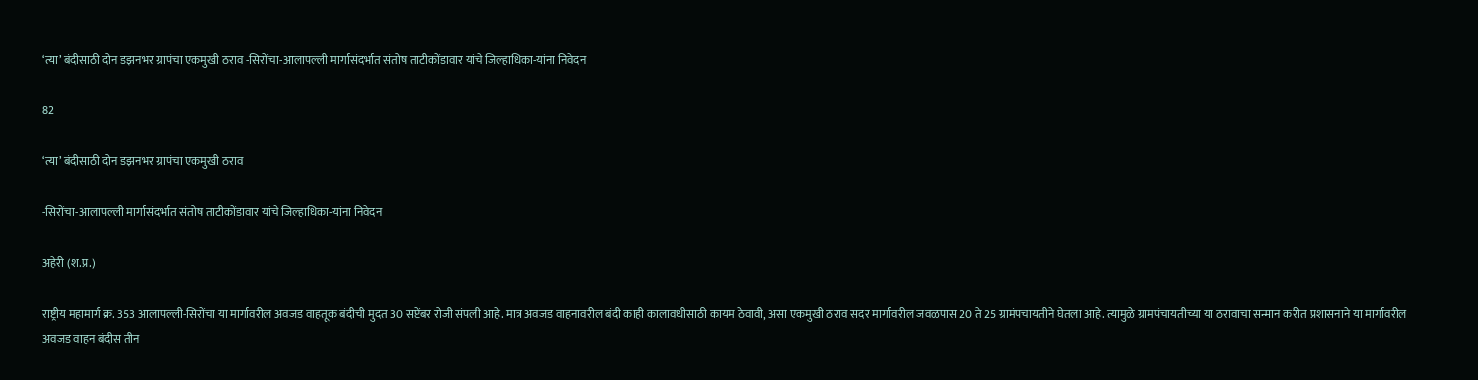‘त्या’ बंदीसाठी दोन डझनभर ग्रापंचा एकमुखी ठराव -सिरोंचा-आलापल्ली मार्गासंदर्भात संतोष ताटीकोंडावार यांचे जिल्हाधिका-यांना निवेदन

82

‘त्या’ बंदीसाठी दोन डझनभर ग्रापंचा एकमुखी ठराव

-सिरोंचा-आलापल्ली मार्गासंदर्भात संतोष ताटीकोंडावार यांचे जिल्हाधिका-यांना निवेदन

अहेरी (श.प्र.)

राष्ट्रीय महामार्ग क्र. 353 आलापल्ली-सिरोंचा या मार्गावरील अवजड वाहतूक बंदीची मुदत 30 सप्टेंबर रोजी संपली आहे. मात्र अवजड वाहनावरील बंदी काही कालावधीसाठी कायम ठेवावी, असा एकमुखी ठराव सदर मार्गावरील जवळपास 20 ते 25 ग्रामंपचायतीने घेतला आहे. त्यामुळे ग्रामपंचायतीच्या या ठरावाचा सन्मान करीत प्रशासनाने या मार्गावरील अवजड वाहन बंदीस तीन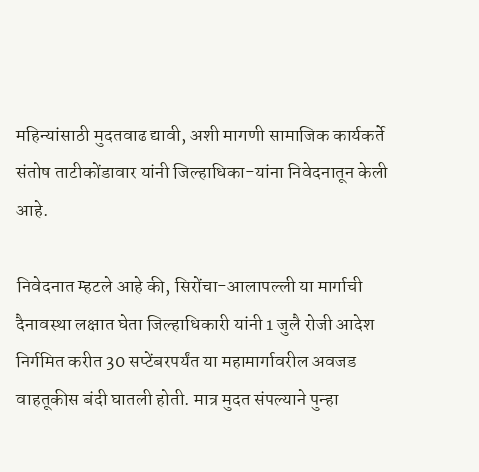महिन्यांसाठी मुदतवाढ द्यावी, अशी मागणी सामाजिक कार्यकर्ते संतोष ताटीकोंडावार यांनी जिल्हाधिका-यांना निवेदनातून केली आहे.

निवेदनात म्हटले आहे की, सिरोंचा-आलापल्ली या मार्गाची दैनावस्था लक्षात घेता जिल्हाधिकारी यांनी 1 जुलै रोजी आदेश निर्गमित करीत 30 सप्टेंबरपर्यंत या महामार्गावरील अवजड वाहतूकीस बंदी घातली होती. मात्र मुदत संपल्याने पुन्हा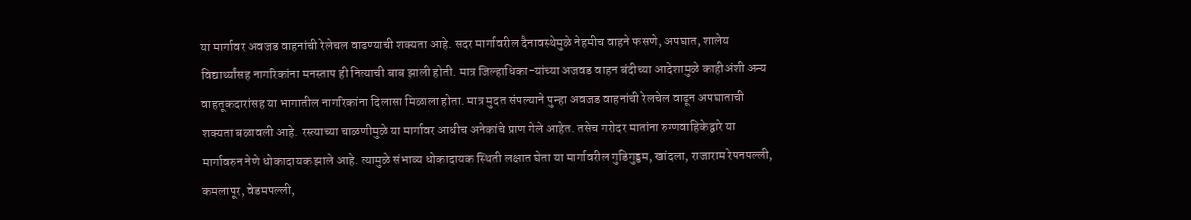या मार्गावर अवजड वाहनांची रेलेचल वाढण्याची शक्यता आहे. सदर मार्गावरील दैनावस्थेमुळे नेहमीच वाहने फसणे, अपघात, शालेय विद्यार्थ्यांसह नागरिकांना मनस्ताप ही नित्याची बाब झाली होती. मात्र जिल्हाधिका-यांच्या अजवड वाहन बंदीच्या आदेशामुळे काहीअंशी अन्य वाहतूकदारांसह या भागातील नागरिकांना दिलासा मिळाला होता. मात्र मुदत संपल्याने पुन्हा अवजड वाहनांची रेलचेल वाढून अपघाताची शक्यता बळावली आहे. रस्त्याच्या चाळणीमुळे या मार्गावर आधीच अनेकांचे प्राण गेले आहेत. तसेच गरोदर मातांना रुग्णवाहिकेद्वारे या मार्गावरुन नेणे धोकादायक झाले आहे. त्यामुळे संभाव्य धोकादायक स्थिती लक्षात घेता या मार्गावरील गुडिगुड्डम, खांदला, राजाराम रेपनपल्ली, कमलापूर, वेडमपल्ली,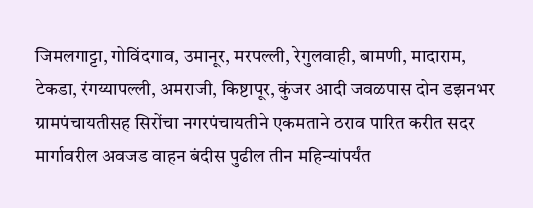जिमलगाट्टा, गोविंदगाव, उमानूर, मरपल्ली, रेगुलवाही, बामणी, मादाराम, टेकडा, रंगय्यापल्ली, अमराजी, किष्टापूर, कुंजर आदी जवळपास दोन डझनभर ग्रामपंचायतीसह सिरोंचा नगरपंचायतीने एकमताने ठराव पारित करीत सदर मार्गावरील अवजड वाहन बंदीस पुढील तीन महिन्यांपर्यंत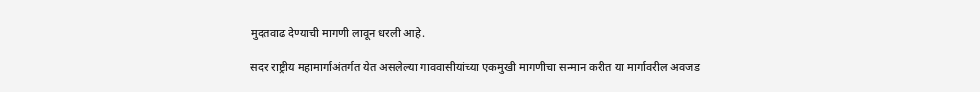मुदतवाढ देण्याची मागणी लावून धरली आहे.

सदर राष्ट्रीय महामार्गाअंतर्गत येत असलेल्या गाववासीयांच्या एकमुखी मागणीचा सन्मान करीत या मार्गावरील अवजड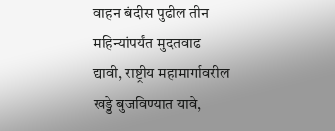वाहन बंदीस पुढील तीन महिन्यांपर्यंत मुदतवाढ द्यावी, राष्ट्रीय महामार्गावरील खड्डे बुजविण्यात यावे,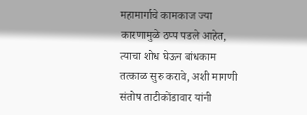महामार्गाचे कामकाज ज्या कारणामुळे ठप्प पडले आहेत, त्याचा शोध घेऊन बांधकाम तत्काळ सुरु करावे, अशी मागणी संतोष ताटीकोंडावार यांनी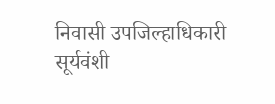निवासी उपजिल्हाधिकारी सूर्यवंशी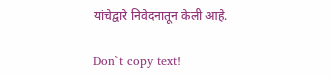यांचेद्वारे निवेदनातून केली आहे.

Don`t copy text!